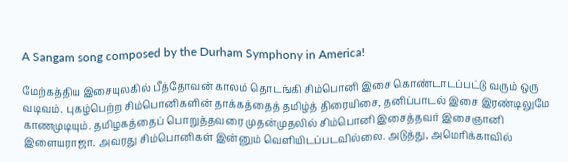A Sangam song composed by the Durham Symphony in America!

மேற்கத்திய இசையுலகில் பீத்தோவன் காலம் தொடங்கி சிம்பொனி இசை கொண்டாடப்பட்டு வரும் ஒரு வடிவம். புகழ்பெற்ற சிம்பொனிகளின் தாக்கத்தைத் தமிழ்த் திரையிசை, தனிப்பாடல் இசை இரண்டிலுமே காணமுடியும். தமிழகத்தைப் பொறுத்தவரை முதன்முதலில் சிம்பொனி இசைத்தவர் இசைஞானி இளையராஜா. அவரது சிம்பொனிகள் இன்னும் வெளியிடப்படவில்லை. அடுத்து, அமெரிக்காவில்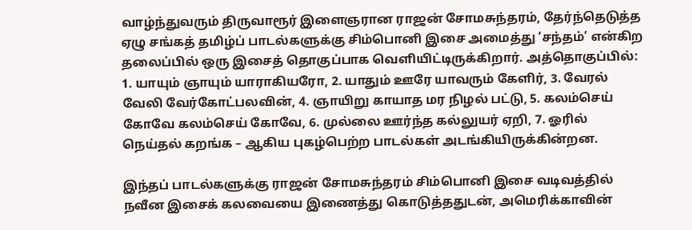வாழ்ந்துவரும் திருவாரூர் இளைஞரான ராஜன் சோமசுந்தரம், தேர்ந்தெடுத்த ஏழு சங்கத் தமிழ்ப் பாடல்களுக்கு சிம்பொனி இசை அமைத்து ‘சந்தம்’ என்கிற தலைப்பில் ஒரு இசைத் தொகுப்பாக வெளியிட்டிருக்கிறார். அத்தொகுப்பில்: 1. யாயும் ஞாயும் யாராகியரோ, 2. யாதும் ஊரே யாவரும் கேளிர், 3. வேரல் வேலி வேர்கோட்பலவின், 4. ஞாயிறு காயாத மர நிழல் பட்டு, 5. கலம்செய் கோவே கலம்செய் கோவே, 6. முல்லை ஊர்ந்த கல்லுயர் ஏறி, 7. ஓரில் நெய்தல் கறங்க – ஆகிய புகழ்பெற்ற பாடல்கள் அடங்கியிருக்கின்றன.

இந்தப் பாடல்களுக்கு ராஜன் சோமசுந்தரம் சிம்பொனி இசை வடிவத்தில் நவீன இசைக் கலவையை இணைத்து கொடுத்ததுடன், அமெரிக்காவின்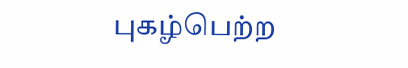புகழ்பெற்ற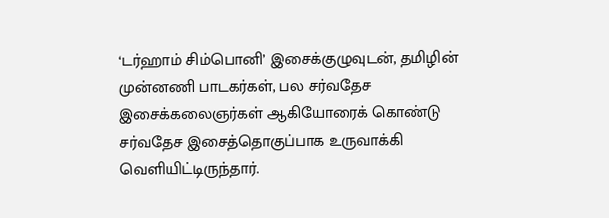‘டர்ஹாம் சிம்பொனி’ இசைக்குழுவுடன், தமிழின் முன்னணி பாடகர்கள், பல சர்வதேச இசைக்கலைஞர்கள் ஆகியோரைக் கொண்டு சர்வதேச இசைத்தொகுப்பாக உருவாக்கி வெளியிட்டிருந்தார்.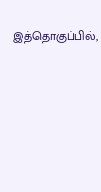இத்தொகுப்பில்,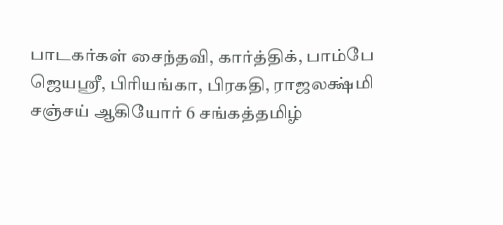பாடகர்கள் சைந்தவி, கார்த்திக், பாம்பே ஜெயஸ்ரீ, பிரியங்கா, பிரகதி, ராஜலக்ஷ்மி சஞ்சய் ஆகியோர் 6 சங்கத்தமிழ்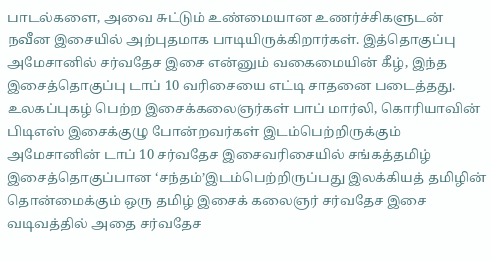பாடல்களை, அவை சுட்டும் உண்மையான உணர்ச்சிகளுடன் நவீன இசையில் அற்புதமாக பாடியிருக்கிறார்கள். இத்தொகுப்பு அமேசானில் சர்வதேச இசை என்னும் வகைமையின் கீழ், இந்த இசைத்தொகுப்பு டாப் 10 வரிசையை எட்டி சாதனை படைத்தது. உலகப்புகழ் பெற்ற இசைக்கலைஞர்கள் பாப் மார்லி, கொரியாவின் பிடிஎஸ் இசைக்குழு போன்றவர்கள் இடம்பெற்றிருக்கும் அமேசானின் டாப் 10 சர்வதேச இசைவரிசையில் சங்கத்தமிழ் இசைத்தொகுப்பான ‘சந்தம்’இடம்பெற்றிருப்பது இலக்கியத் தமிழின் தொன்மைக்கும் ஒரு தமிழ் இசைக் கலைஞர் சர்வதேச இசை வடிவத்தில் அதை சர்வதேச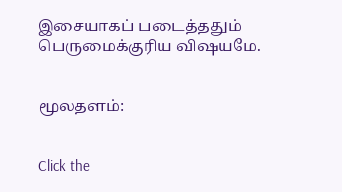இசையாகப் படைத்ததும் பெருமைக்குரிய விஷயமே.


மூலதளம்:


Click the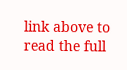link above to read the full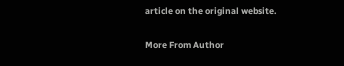article on the original website.

More From Author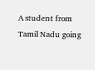A student from Tamil Nadu going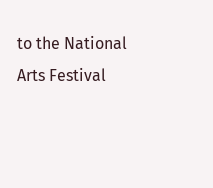to the National Arts Festival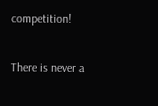competition!

There is never a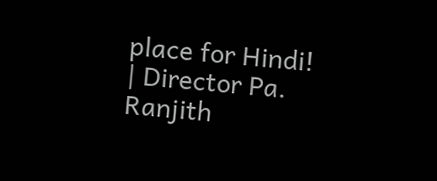place for Hindi! | Director Pa. Ranjith